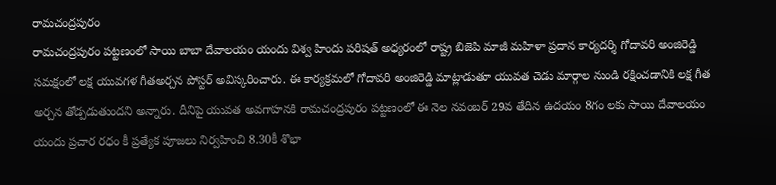రామచంద్రపురం
రామచంద్రపురం పట్టణంలో సాయి బాబా దేవాలయం యందు విశ్వ హిందు పరిషత్ అధ్యరంలో రాష్ట్ర బిజెపి మాజీ మహిళా ప్రదాన కార్యదర్శి గోదావరి అంజిరెడ్డి సమక్షంలో లక్ష యువగళ గీతఅర్చన పోస్టర్ అవిస్కరించారు. ఈ కార్యక్రమలో గోదావరి అంజిరెడ్డి మాట్లాడుతూ యువత చెడు మార్గాల నుండి రక్షించడానికి లక్ష గీత అర్చన తోడ్పడుతుందని అన్నారు. దీనిపై యువత అవగాహనకి రామచంద్రపురం పట్టణంలో ఈ నెల నవంబర్ 29వ తేదిన ఉదయం 8గం లకు సాయి దేవాలయం యందు ప్రచార రధం కీ ప్రత్యేక పూజలు నిర్వహించి 8.30కీ శొభా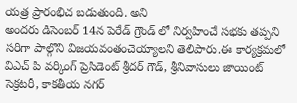యత్ర ప్రారంభిచ బడుతుంది. అని
అందరు డిసెంబర్ 14న పెరేడ్ గ్రౌండ్ లో నిర్వహించే సభకు తప్పని సరిగా పాల్గొని విజయవంతంచెయ్యాలని తెలిపారు.ఈ కార్యక్రమలో విఎచ్ పి వర్కింగ్ ప్రెసిడెంట్ శ్రీదర్ గౌడ్, శ్రీనివాసులు జాయింట్ సెక్రటరీ, కాకతీయ నగర్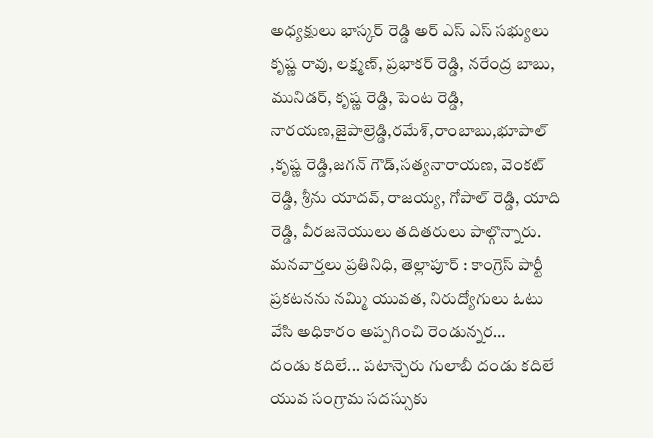అధ్యక్షులు భాస్కర్ రెడ్డి అర్ ఎస్ ఎస్ సభ్యులు కృష్ణ రావు, లక్ష్మణ్, ప్రభాకర్ రెడ్డి, నరేంద్ర బాబు, మునిడర్, కృష్ణ రెడ్డి, పెంట రెడ్డి, నారయణ,జైపాల్రెడ్డి,రమేశ్,రాంబాబు,భూపాల్ ,కృష్ణ రెడ్డి,జగన్ గౌడ్,సత్యనారాయణ, వెంకట్ రెడ్డి, శ్రీను యాదవ్, రాజయ్య, గోపాల్ రెడ్డి, యాది రెడ్డి, వీరజనెయులు తదితరులు పాల్గొన్నారు.
మనవార్తలు ప్రతినిధి, తెల్లాపూర్ : కాంగ్రెస్ పార్టీ ప్రకటనను నమ్మి యువత, నిరుద్యోగులు ఓటు వేసి అధికారం అప్పగించి రెండున్నర…
దండు కదిలే... పటాన్చెరు గులాబీ దండు కదిలే యువ సంగ్రామ సదస్సుకు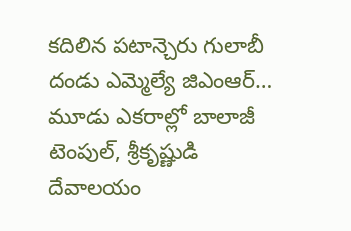కదిలిన పటాన్చెరు గులాబీ దండు ఎమ్మెల్యే జిఎంఆర్…
మూడు ఎకరాల్లో బాలాజీ టెంపుల్, శ్రీకృష్ణుడి దేవాలయం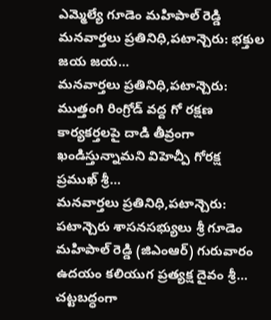ఎమ్మెల్యే గూడెం మహిపాల్ రెడ్డి మనవార్తలు ప్రతినిధి,పటాన్చెరు: భక్తుల జయ జయ…
మనవార్తలు ప్రతినిధి,పటాన్చెరు: ముత్తంగి రింగ్రోడ్ వద్ద గో రక్షణ కార్యకర్తలపై దాడి తీవ్రంగా ఖండిస్తున్నామని విహెచ్పీ గోరక్ష ప్రముఖ్ శ్రీ…
మనవార్తలు ప్రతినిధి,పటాన్చెరు: పటాన్చెరు శాసనసభ్యులు శ్రీ గూడెం మహిపాల్ రెడ్డి (జిఎంఆర్) గురువారం ఉదయం కలియుగ ప్రత్యక్ష దైవం శ్రీ…
చట్టబద్ధంగా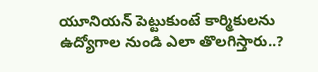యూనియన్ పెట్టుకుంటే కార్మికులను ఉద్యోగాల నుండి ఎలా తొలగిస్తారు..?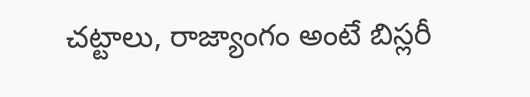చట్టాలు, రాజ్యాంగం అంటే బిస్లరీ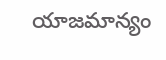యాజమాన్యం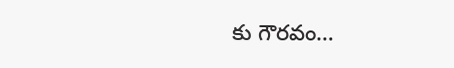కు గౌరవం…